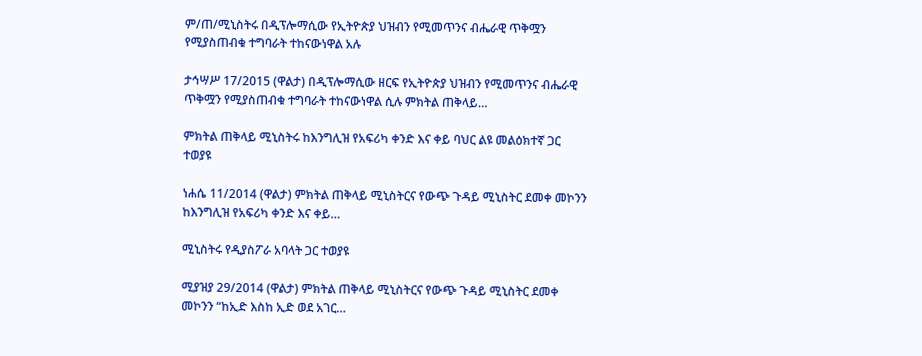ም/ጠ/ሚኒስትሩ በዲፕሎማሲው የኢትዮጵያ ህዝብን የሚመጥንና ብሔራዊ ጥቅሟን የሚያስጠብቁ ተግባራት ተከናውነዋል አሉ

ታኅሣሥ 17/2015 (ዋልታ) በዲፕሎማሲው ዘርፍ የኢትዮጵያ ህዝብን የሚመጥንና ብሔራዊ ጥቅሟን የሚያስጠብቁ ተግባራት ተከናውነዋል ሲሉ ምክትል ጠቅላይ…

ምክትል ጠቅላይ ሚኒስትሩ ከእንግሊዝ የአፍሪካ ቀንድ እና ቀይ ባህር ልዩ መልዕክተኛ ጋር ተወያዩ

ነሐሴ 11/2014 (ዋልታ) ምክትል ጠቅላይ ሚኒስትርና የውጭ ጉዳይ ሚኒስትር ደመቀ መኮንን ከእንግሊዝ የአፍሪካ ቀንድ እና ቀይ…

ሚኒስትሩ የዲያስፖራ አባላት ጋር ተወያዩ

ሚያዝያ 29/2014 (ዋልታ) ምክትል ጠቅላይ ሚኒስትርና የውጭ ጉዳይ ሚኒስትር ደመቀ መኮንን “ከኢድ እስከ ኢድ ወደ አገር…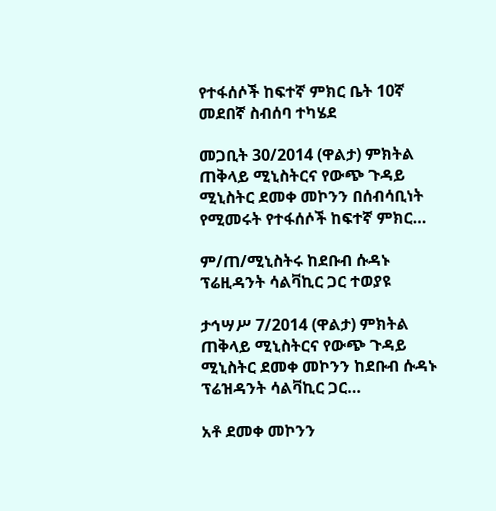የተፋሰሶች ከፍተኛ ምክር ቤት 10ኛ መደበኛ ስብሰባ ተካሄደ

መጋቢት 30/2014 (ዋልታ) ምክትል ጠቅላይ ሚኒስትርና የውጭ ጉዳይ ሚኒስትር ደመቀ መኮንን በሰብሳቢነት የሚመሩት የተፋሰሶች ከፍተኛ ምክር…

ም/ጠ/ሚኒስትሩ ከደቡብ ሱዳኑ ፕሬዚዳንት ሳልቫኪር ጋር ተወያዩ

ታኅሣሥ 7/2014 (ዋልታ) ምክትል ጠቅላይ ሚኒስትርና የውጭ ጉዳይ ሚኒስትር ደመቀ መኮንን ከደቡብ ሱዳኑ ፕሬዝዳንት ሳልቫኪር ጋር…

አቶ ደመቀ መኮንን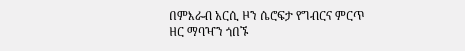በምእራብ አርሲ ዞን ሴሮፍታ የግብርና ምርጥ ዘር ማባዣን ጎበኙ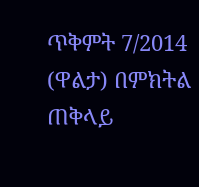ጥቅምት 7/2014 (ዋልታ) በምክትል ጠቅላይ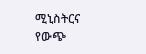ሚኒስትርና የውጭ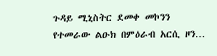ጉዳይ ሚኒስትር ደመቀ መኮንን የተመራው ልዑክ በምዕራብ አርሲ ዞን…